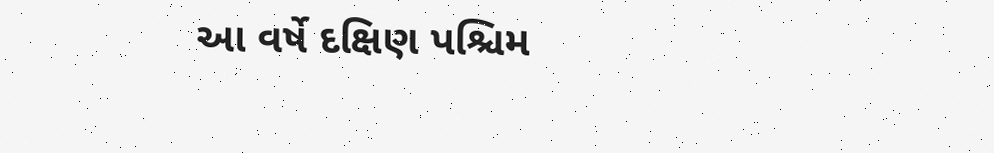આ વર્ષે દક્ષિણ પશ્ચિમ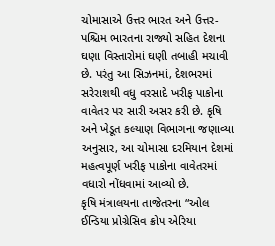ચોમાસાએ ઉત્તર ભારત અને ઉત્તર-પશ્ચિમ ભારતના રાજ્યો સહિત દેશના ઘણા વિસ્તારોમાં ઘણી તબાહી મચાવી છે. પરંતુ આ સિઝનમાં, દેશભરમાં સરેરાશથી વધુ વરસાદે ખરીફ પાકોના વાવેતર પર સારી અસર કરી છે. કૃષિ અને ખેડૂત કલ્યાણ વિભાગના જણાવ્યા અનુસાર, આ ચોમાસા દરમિયાન દેશમાં મહત્વપૂર્ણ ખરીફ પાકોના વાવેતરમાં વધારો નોંધવામાં આવ્યો છે.
કૃષિ મંત્રાલયના તાજેતરના “ઓલ ઈન્ડિયા પ્રોગ્રેસિવ ક્રોપ એરિયા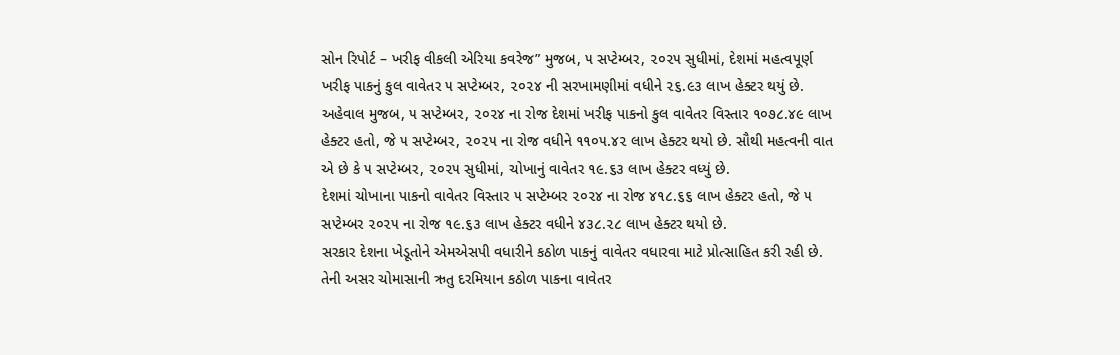સોન રિપોર્ટ – ખરીફ વીકલી એરિયા કવરેજ” મુજબ, ૫ સપ્ટેમ્બર, ૨૦૨૫ સુધીમાં, દેશમાં મહત્વપૂર્ણ ખરીફ પાકનું કુલ વાવેતર ૫ સપ્ટેમ્બર, ૨૦૨૪ ની સરખામણીમાં વધીને ૨૬.૯૩ લાખ હેક્ટર થયું છે.
અહેવાલ મુજબ, ૫ સપ્ટેમ્બર, ૨૦૨૪ ના રોજ દેશમાં ખરીફ પાકનો કુલ વાવેતર વિસ્તાર ૧૦૭૮.૪૯ લાખ હેક્ટર હતો, જે ૫ સપ્ટેમ્બર, ૨૦૨૫ ના રોજ વધીને ૧૧૦૫.૪૨ લાખ હેક્ટર થયો છે. સૌથી મહત્વની વાત એ છે કે ૫ સપ્ટેમ્બર, ૨૦૨૫ સુધીમાં, ચોખાનું વાવેતર ૧૯.૬૩ લાખ હેક્ટર વધ્યું છે.
દેશમાં ચોખાના પાકનો વાવેતર વિસ્તાર ૫ સપ્ટેમ્બર ૨૦૨૪ ના રોજ ૪૧૮.૬૬ લાખ હેક્ટર હતો, જે ૫ સપ્ટેમ્બર ૨૦૨૫ ના રોજ ૧૯.૬૩ લાખ હેક્ટર વધીને ૪૩૮.૨૮ લાખ હેક્ટર થયો છે.
સરકાર દેશના ખેડૂતોને એમએસપી વધારીને કઠોળ પાકનું વાવેતર વધારવા માટે પ્રોત્સાહિત કરી રહી છે. તેની અસર ચોમાસાની ઋતુ દરમિયાન કઠોળ પાકના વાવેતર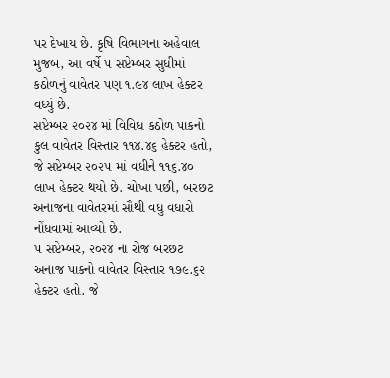પર દેખાય છે. કૃષિ વિભાગના અહેવાલ મુજબ, આ વર્ષે ૫ સપ્ટેમ્બર સુધીમાં કઠોળનું વાવેતર પણ ૧.૯૪ લાખ હેક્ટર વધ્યું છે.
સપ્ટેમ્બર ૨૦૨૪ માં વિવિધ કઠોળ પાકનો કુલ વાવેતર વિસ્તાર ૧૧૪.૪૬ હેક્ટર હતો, જે સપ્ટેમ્બર ૨૦૨૫ માં વધીને ૧૧૬.૪૦ લાખ હેક્ટર થયો છે. ચોખા પછી, બરછટ અનાજના વાવેતરમાં સૌથી વધુ વધારો નોંધવામાં આવ્યો છે.
૫ સપ્ટેમ્બર, ૨૦૨૪ ના રોજ બરછટ અનાજ પાકનો વાવેતર વિસ્તાર ૧૭૯.૬૨ હેક્ટર હતો. જે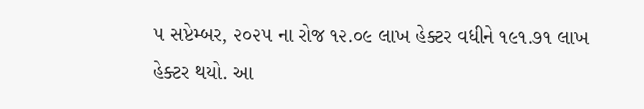૫ સપ્ટેમ્બર, ૨૦૨૫ ના રોજ ૧૨.૦૯ લાખ હેક્ટર વધીને ૧૯૧.૭૧ લાખ હેક્ટર થયો. આ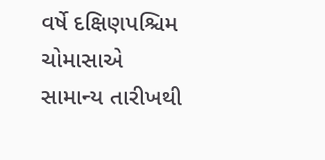વર્ષે દક્ષિણપશ્ચિમ ચોમાસાએ સામાન્ય તારીખથી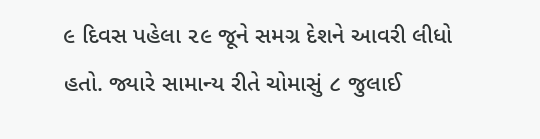૯ દિવસ પહેલા ૨૯ જૂને સમગ્ર દેશને આવરી લીધો હતો. જ્યારે સામાન્ય રીતે ચોમાસું ૮ જુલાઈ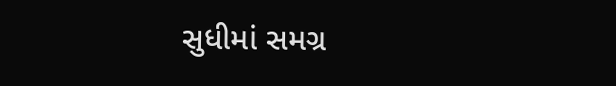સુધીમાં સમગ્ર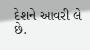દેશને આવરી લે છે.